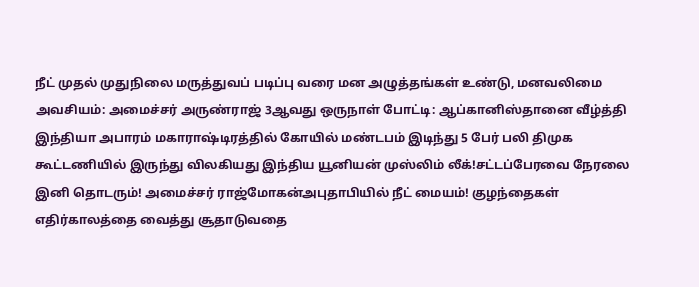நீட் முதல் முதுநிலை மருத்துவப் படிப்பு வரை மன அழுத்தங்கள் உண்டு, மனவலிமை அவசியம்: அமைச்சர் அருண்ராஜ் 3ஆவது ஒருநாள் போட்டி: ஆப்கானிஸ்தானை வீழ்த்தி இந்தியா அபாரம் மகாராஷ்டிரத்தில் கோயில் மண்டபம் இடிந்து 5 பேர் பலி திமுக கூட்டணியில் இருந்து விலகியது இந்திய யூனியன் முஸ்லிம் லீக்!சட்டப்பேரவை நேரலை இனி தொடரும்! அமைச்சர் ராஜ்மோகன்அபுதாபியில் நீட் மையம்! குழந்தைகள் எதிர்காலத்தை வைத்து சூதாடுவதை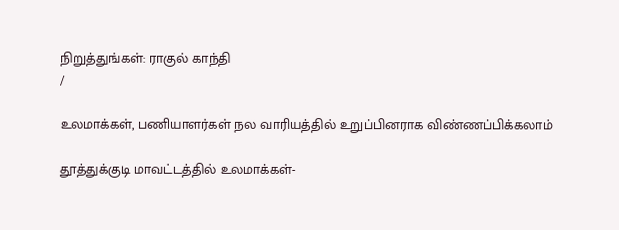நிறுத்துங்கள்: ராகுல் காந்தி
/

உலமாக்கள், பணியாளர்கள் நல வாரியத்தில் உறுப்பினராக விண்ணப்பிக்கலாம்

தூத்துக்குடி மாவட்டத்தில் உலமாக்கள்-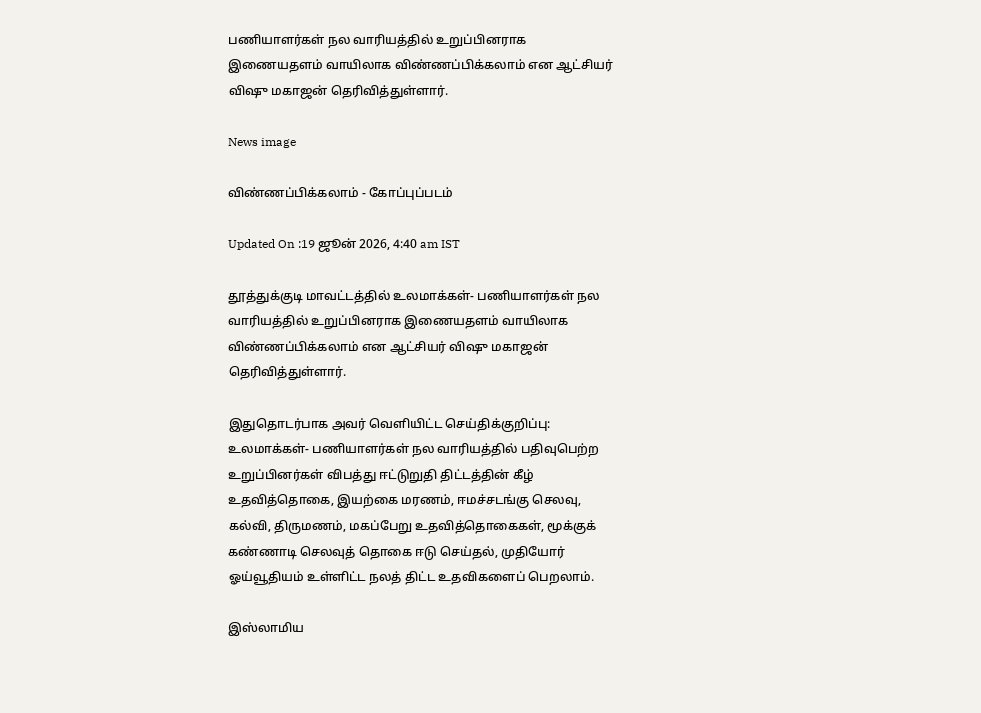பணியாளர்கள் நல வாரியத்தில் உறுப்பினராக இணையதளம் வாயிலாக விண்ணப்பிக்கலாம் என ஆட்சியர் விஷு மகாஜன் தெரிவித்துள்ளார்.

News image

விண்ணப்பிக்கலாம் - கோப்புப்படம்

Updated On :19 ஜூன் 2026, 4:40 am IST

தூத்துக்குடி மாவட்டத்தில் உலமாக்கள்- பணியாளர்கள் நல வாரியத்தில் உறுப்பினராக இணையதளம் வாயிலாக விண்ணப்பிக்கலாம் என ஆட்சியர் விஷு மகாஜன் தெரிவித்துள்ளார்.

இதுதொடர்பாக அவர் வெளியிட்ட செய்திக்குறிப்பு: உலமாக்கள்- பணியாளர்கள் நல வாரியத்தில் பதிவுபெற்ற உறுப்பினர்கள் விபத்து ஈட்டுறுதி திட்டத்தின் கீழ் உதவித்தொகை, இயற்கை மரணம், ஈமச்சடங்கு செலவு, கல்வி, திருமணம், மகப்பேறு உதவித்தொகைகள், மூக்குக் கண்ணாடி செலவுத் தொகை ஈடு செய்தல், முதியோர் ஓய்வூதியம் உள்ளிட்ட நலத் திட்ட உதவிகளைப் பெறலாம்.

இஸ்லாமிய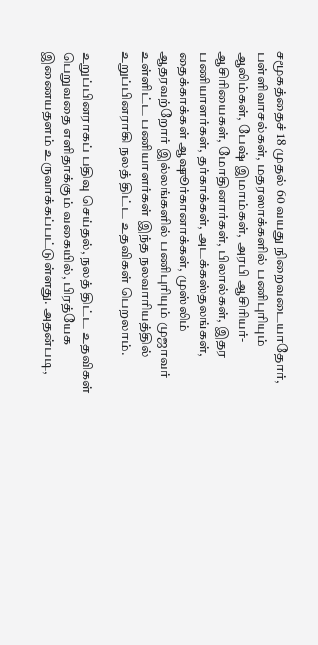சமூகத்தைச் 18 முதல் 60 வயது நிறைவடையாதோர், பள்ளிவாசல்கள், மதரஸாக்களில் பணிபுரியும் ஆலிம்கள், பேஷ் இமாம்கள், அரபி ஆசிரியர்- ஆசிரியைகள், மோதினார்கள், பிலால்கள், இதர பணியாளர்கள், தர்காக்கள், அடக்கஸ்தலங்கள், தைக்காக்கள் ஆஷூர்கானாக்கள், முஸ்லிம் ஆதரவற்றோர் இல்லங்களில் பணிபுரியும் முஜாவர் உள்ளிட்ட பணியாளர்கள் இந்த நலவாரியத்தில் உறுப்பினராகி நலத் திட்ட உதவிகள் பெறலாம்.

உறுப்பினராகப் பதிவு செய்தல், நலத் திட்ட உதவிகள் பெறுவதை எளிதாக்கும் வகையில், பிரத்யேக இணையதளம் உருவாக்கப்பட்டுள்ளது. அதன்படி,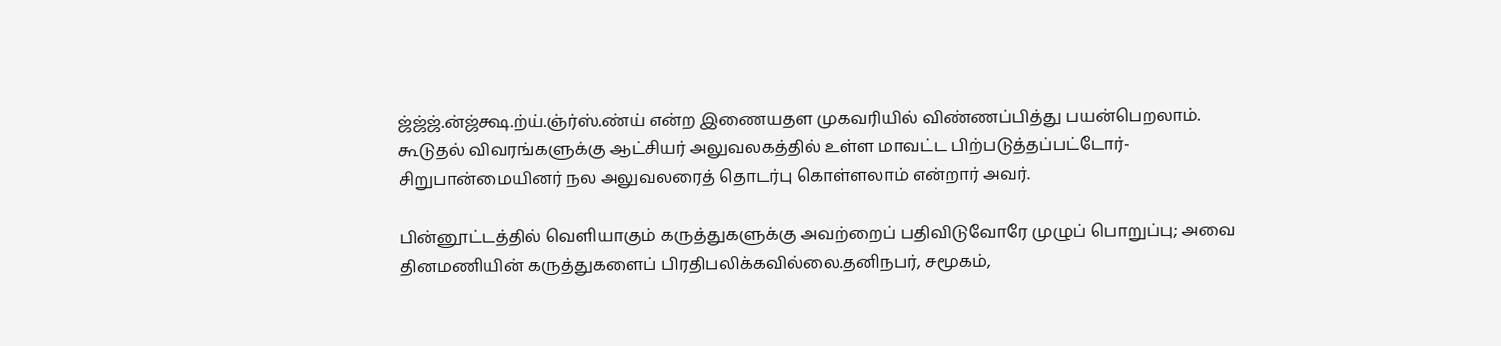ஜ்ஜ்ஜ்.ன்ஜ்க்ஷ.ற்ய்.ஞ்ர்ஸ்.ண்ய் என்ற இணையதள முகவரியில் விண்ணப்பித்து பயன்பெறலாம். கூடுதல் விவரங்களுக்கு ஆட்சியர் அலுவலகத்தில் உள்ள மாவட்ட பிற்படுத்தப்பட்டோர்-சிறுபான்மையினர் நல அலுவலரைத் தொடர்பு கொள்ளலாம் என்றார் அவர்.

பின்னூட்டத்தில் வெளியாகும் கருத்துகளுக்கு அவற்றைப் பதிவிடுவோரே முழுப் பொறுப்பு; அவை தினமணியின் கருத்துகளைப் பிரதிபலிக்கவில்லை.தனிநபர், சமூகம்,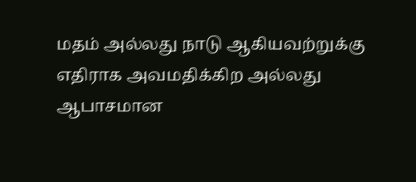மதம் அல்லது நாடு ஆகியவற்றுக்கு எதிராக அவமதிக்கிற அல்லது ஆபாசமான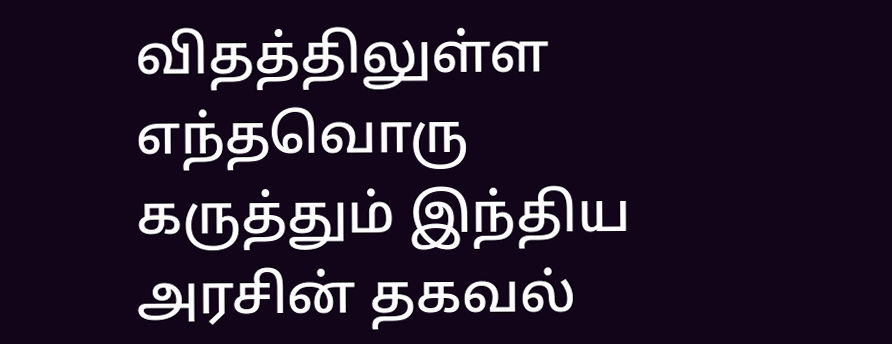விதத்திலுள்ள எந்தவொரு கருத்தும் இந்திய அரசின் தகவல்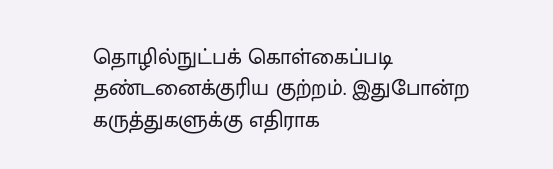தொழில்நுட்பக் கொள்கைப்படி தண்டனைக்குரிய குற்றம். இதுபோன்ற கருத்துகளுக்கு எதிராக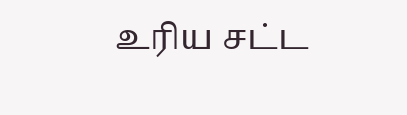உரிய சட்ட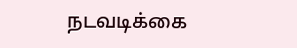நடவடிக்கை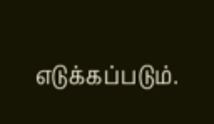எடுக்கப்படும்.